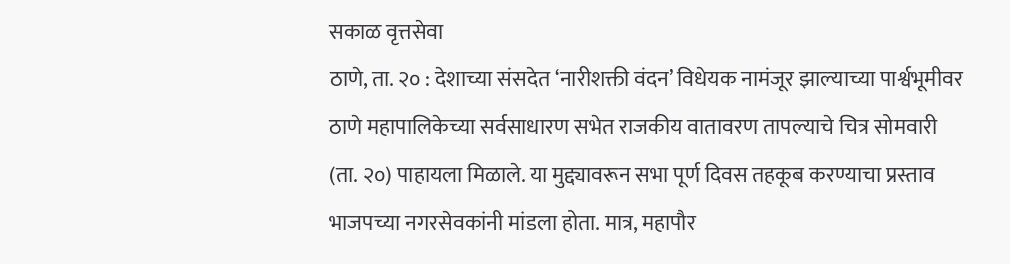सकाळ वृत्तसेवा
ठाणे, ता. २० : देशाच्या संसदेत ‘नारीशक्ती वंदन’ विधेयक नामंजूर झाल्याच्या पार्श्वभूमीवर ठाणे महापालिकेच्या सर्वसाधारण सभेत राजकीय वातावरण तापल्याचे चित्र सोमवारी (ता. २०) पाहायला मिळाले. या मुद्द्यावरून सभा पूर्ण दिवस तहकूब करण्याचा प्रस्ताव भाजपच्या नगरसेवकांनी मांडला होता. मात्र, महापौर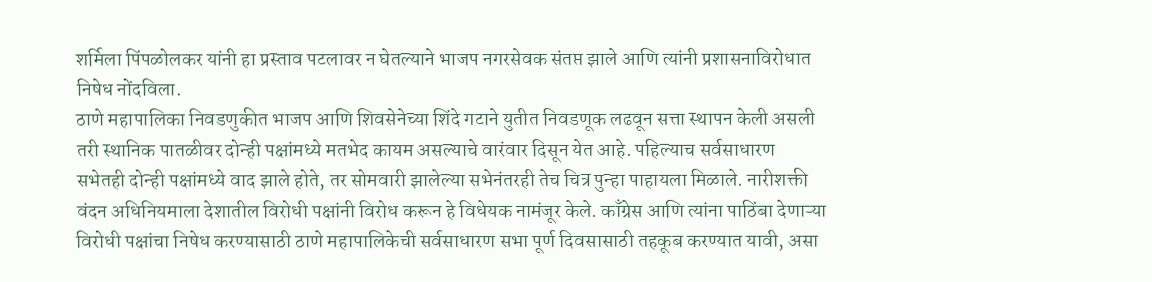शर्मिला पिंपळोलकर यांनी हा प्रस्ताव पटलावर न घेतल्याने भाजप नगरसेवक संतप्त झाले आणि त्यांनी प्रशासनाविरोधात निषेध नोंदविला.
ठाणे महापालिका निवडणुकीत भाजप आणि शिवसेनेच्या शिंदे गटाने युतीत निवडणूक लढवून सत्ता स्थापन केली असली तरी स्थानिक पातळीवर दोन्ही पक्षांमध्ये मतभेद कायम असल्याचे वारंवार दिसून येत आहे. पहिल्याच सर्वसाधारण सभेतही दोन्ही पक्षांमध्ये वाद झाले होते, तर सोमवारी झालेल्या सभेनंतरही तेच चित्र पुन्हा पाहायला मिळाले. नारीशक्ती वंदन अधिनियमाला देशातील विरोधी पक्षांनी विरोध करून हे विधेयक नामंजूर केले. काँग्रेस आणि त्यांना पाठिंबा देणाऱ्या विरोधी पक्षांचा निषेध करण्यासाठी ठाणे महापालिकेची सर्वसाधारण सभा पूर्ण दिवसासाठी तहकूब करण्यात यावी, असा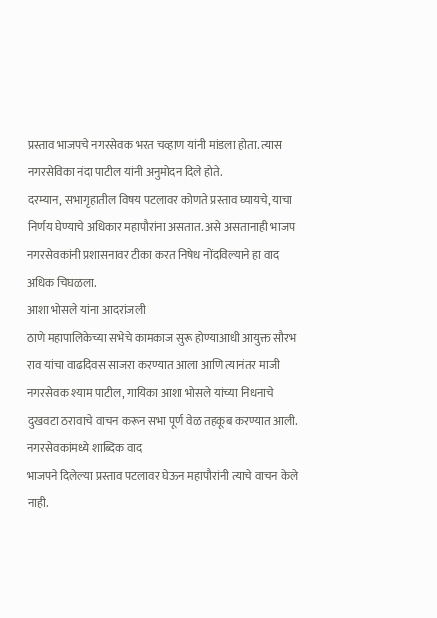प्रस्ताव भाजपचे नगरसेवक भरत चव्हाण यांनी मांडला होता. त्यास नगरसेविका नंदा पाटील यांनी अनुमोदन दिले होते.
दरम्यान, सभागृहातील विषय पटलावर कोणते प्रस्ताव घ्यायचे, याचा निर्णय घेण्याचे अधिकार महापौरांना असतात. असे असतानाही भाजप नगरसेवकांनी प्रशासनावर टीका करत निषेध नोंदविल्याने हा वाद अधिक चिघळला.
आशा भोसले यांना आदरांजली
ठाणे महापालिकेच्या सभेचे कामकाज सुरू होण्याआधी आयुक्त सौरभ राव यांचा वाढदिवस साजरा करण्यात आला आणि त्यानंतर माजी नगरसेवक श्याम पाटील, गायिका आशा भोसले यांच्या निधनाचे दुखवटा ठरावाचे वाचन करून सभा पूर्ण वेळ तहकूब करण्यात आली.
नगरसेवकांमध्ये शाब्दिक वाद
भाजपने दिलेल्या प्रस्ताव पटलावर घेऊन महापौरांनी त्याचे वाचन केले नाही.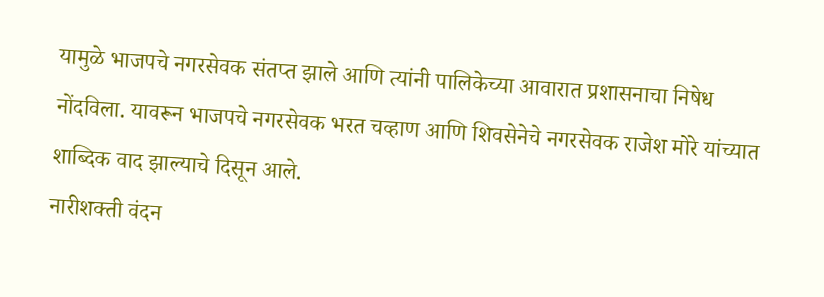यामुळे भाजपचे नगरसेवक संतप्त झाले आणि त्यांनी पालिकेच्या आवारात प्रशासनाचा निषेध नोंदविला. यावरून भाजपचे नगरसेवक भरत चव्हाण आणि शिवसेनेचे नगरसेवक राजेश मोरे यांच्यात शाब्दिक वाद झाल्याचे दिसून आले.
नारीशक्ती वंदन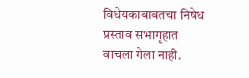विधेयकाबाबतचा निषेध प्रस्ताव सभागृहात वाचला गेला नाही.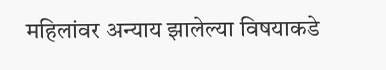महिलांवर अन्याय झालेल्या विषयाकडे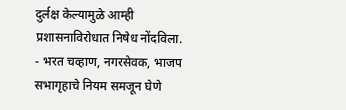दुर्लक्ष केल्यामुळे आम्ही प्रशासनाविरोधात निषेध नोंदविला.
- भरत चव्हाण, नगरसेवक, भाजप
सभागृहाचे नियम समजून घेणे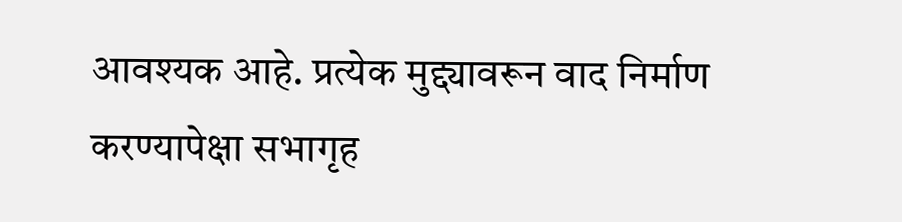आवश्यक आहे. प्रत्येक मुद्द्यावरून वाद निर्माण करण्यापेक्षा सभागृह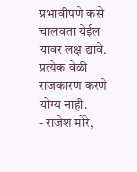प्रभावीपणे कसे चालवता येईल यावर लक्ष द्यावे. प्रत्येक वेळी राजकारण करणे योग्य नाही.
- राजेश मोरे,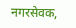नगरसेवक,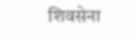शिवसेना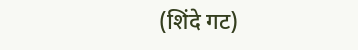(शिंदे गट)